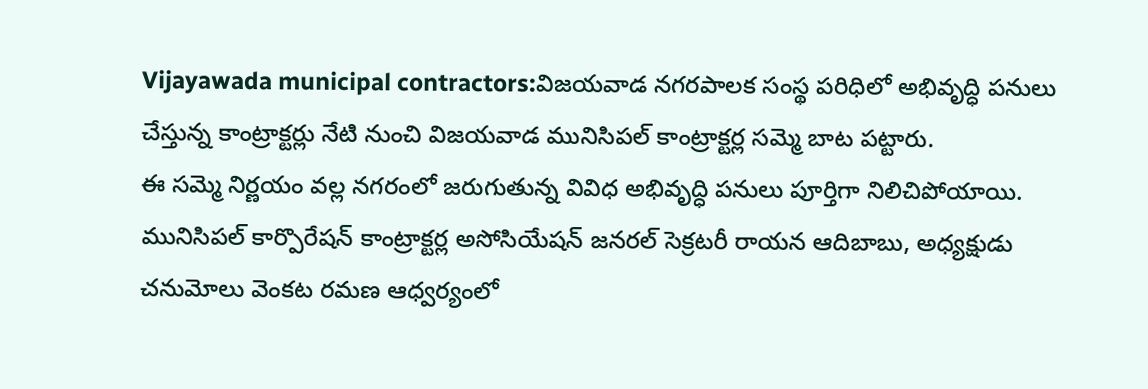Vijayawada municipal contractors:విజయవాడ నగరపాలక సంస్థ పరిధిలో అభివృద్ధి పనులు చేస్తున్న కాంట్రాక్టర్లు నేటి నుంచి విజయవాడ మునిసిపల్ కాంట్రాక్టర్ల సమ్మె బాట పట్టారు.
ఈ సమ్మె నిర్ణయం వల్ల నగరంలో జరుగుతున్న వివిధ అభివృద్ధి పనులు పూర్తిగా నిలిచిపోయాయి. మునిసిపల్ కార్పొరేషన్ కాంట్రాక్టర్ల అసోసియేషన్ జనరల్ సెక్రటరీ రాయన ఆదిబాబు, అధ్యక్షుడు చనుమోలు వెంకట రమణ ఆధ్వర్యంలో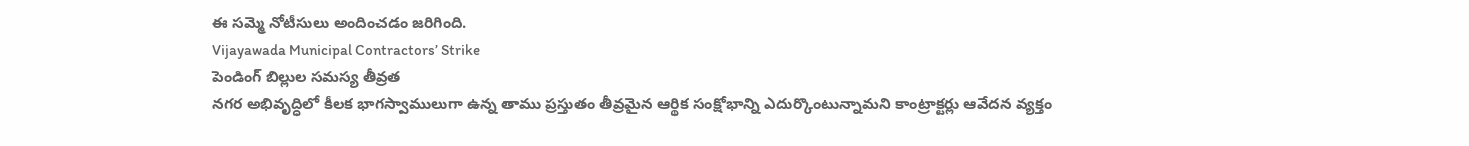ఈ సమ్మె నోటీసులు అందించడం జరిగింది.
Vijayawada Municipal Contractors’ Strike
పెండింగ్ బిల్లుల సమస్య తీవ్రత
నగర అభివృద్ధిలో కీలక భాగస్వాములుగా ఉన్న తాము ప్రస్తుతం తీవ్రమైన ఆర్థిక సంక్షోభాన్ని ఎదుర్కొంటున్నామని కాంట్రాక్టర్లు ఆవేదన వ్యక్తం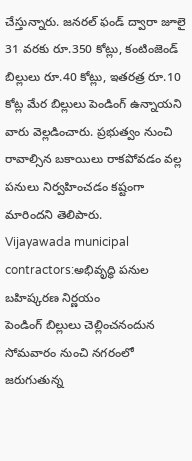చేస్తున్నారు. జనరల్ ఫండ్ ద్వారా జూలై 31 వరకు రూ.350 కోట్లు, కంటింజెండ్ బిల్లులు రూ.40 కోట్లు, ఇతరత్ర రూ.10 కోట్ల మేర బిల్లులు పెండింగ్ ఉన్నాయని వారు వెల్లడించారు. ప్రభుత్వం నుంచి రావాల్సిన బకాయిలు రాకపోవడం వల్ల పనులు నిర్వహించడం కష్టంగా మారిందని తెలిపారు.
Vijayawada municipal contractors:అభివృద్ధి పనుల బహిష్కరణ నిర్ణయం
పెండింగ్ బిల్లులు చెల్లించనందున సోమవారం నుంచి నగరంలో జరుగుతున్న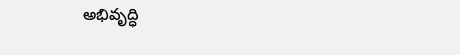అభివృద్ధి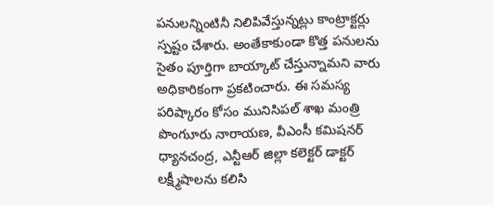పనులన్నింటినీ నిలిపివేస్తున్నట్లు కాంట్రాక్టర్లు స్పష్టం చేశారు. అంతేకాకుండా కొత్త పనులను సైతం పూర్తిగా బాయ్కాట్ చేస్తున్నామని వారు అధికారికంగా ప్రకటించారు. ఈ సమస్య పరిష్కారం కోసం మునిసిపల్ శాఖ మంత్రి పొంగుూరు నారాయణ, వీఎంసీ కమిషనర్ ధ్యానచంద్ర, ఎన్టీఆర్ జిల్లా కలెక్టర్ డాక్టర్ లక్ష్మీషాలను కలిసి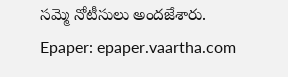సమ్మె నోటీసులు అందజేశారు.
Epaper: epaper.vaartha.com